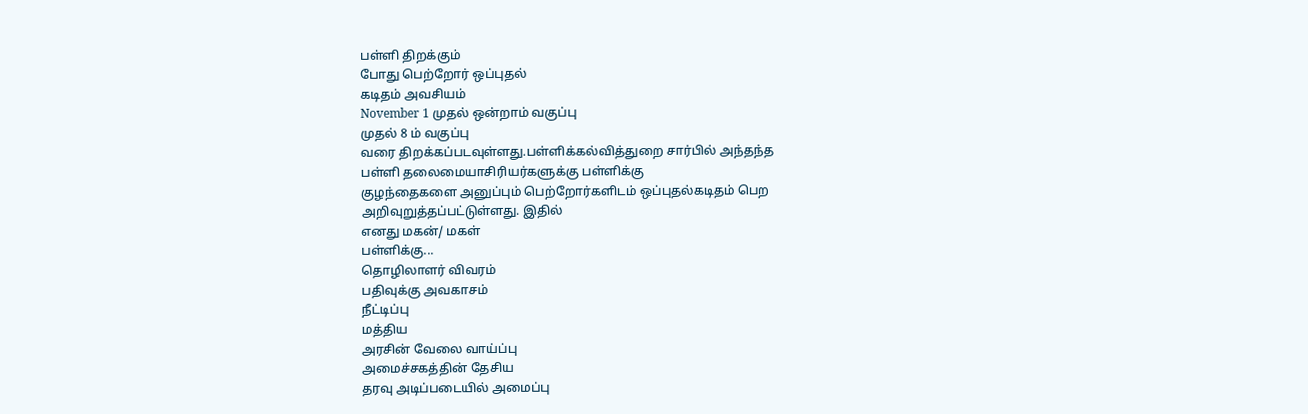பள்ளி திறக்கும்
போது பெற்றோர் ஒப்புதல்
கடிதம் அவசியம்
November 1 முதல் ஒன்றாம் வகுப்பு
முதல் 8 ம் வகுப்பு
வரை திறக்கப்படவுள்ளது.பள்ளிக்கல்வித்துறை சார்பில் அந்தந்த
பள்ளி தலைமையாசிரியர்களுக்கு பள்ளிக்கு
குழந்தைகளை அனுப்பும் பெற்றோர்களிடம் ஒப்புதல்கடிதம் பெற
அறிவுறுத்தப்பட்டுள்ளது. இதில்
எனது மகன்/ மகள்
பள்ளிக்கு...
தொழிலாளர் விவரம்
பதிவுக்கு அவகாசம்
நீட்டிப்பு
மத்திய
அரசின் வேலை வாய்ப்பு
அமைச்சகத்தின் தேசிய
தரவு அடிப்படையில் அமைப்பு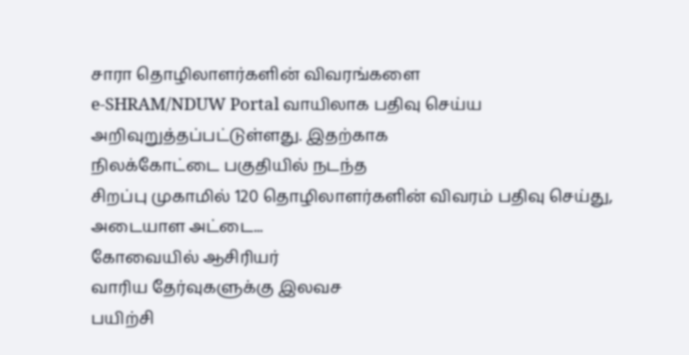சாரா தொழிலாளர்களின் விவரங்களை
e-SHRAM/NDUW Portal வாயிலாக பதிவு செய்ய
அறிவுறுத்தப்பட்டுள்ளது. இதற்காக
நிலக்கோட்டை பகுதியில் நடந்த
சிறப்பு முகாமில் 120 தொழிலாளர்களின் விவரம் பதிவு செய்து,
அடையாள அட்டை...
கோவையில் ஆசிரியர்
வாரிய தேர்வுகளுக்கு இலவச
பயிற்சி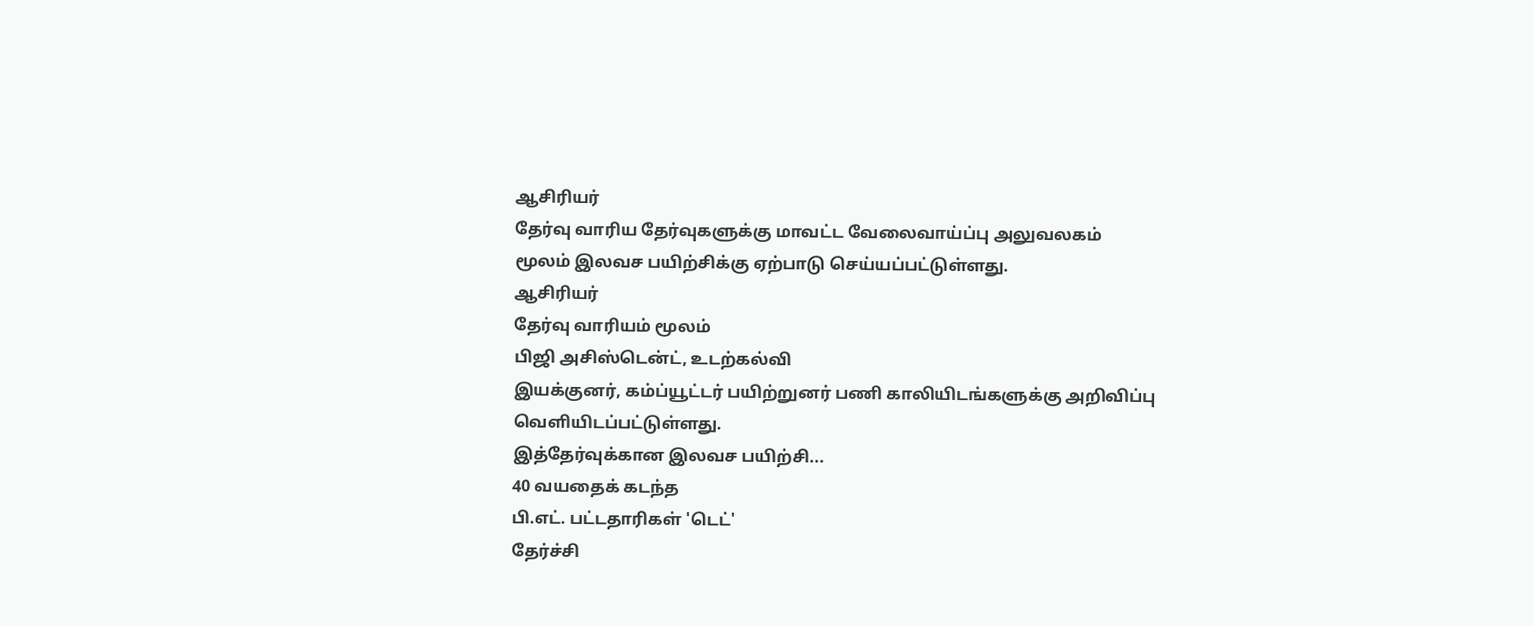ஆசிரியர்
தேர்வு வாரிய தேர்வுகளுக்கு மாவட்ட வேலைவாய்ப்பு அலுவலகம்
மூலம் இலவச பயிற்சிக்கு ஏற்பாடு செய்யப்பட்டுள்ளது.
ஆசிரியர்
தேர்வு வாரியம் மூலம்
பிஜி அசிஸ்டென்ட், உடற்கல்வி
இயக்குனர், கம்ப்யூட்டர் பயிற்றுனர் பணி காலியிடங்களுக்கு அறிவிப்பு
வெளியிடப்பட்டுள்ளது.
இத்தேர்வுக்கான இலவச பயிற்சி...
40 வயதைக் கடந்த
பி.எட். பட்டதாரிகள் 'டெட்'
தேர்ச்சி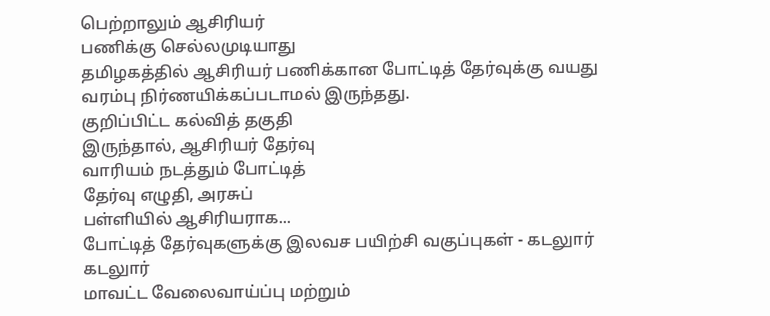பெற்றாலும் ஆசிரியர்
பணிக்கு செல்லமுடியாது
தமிழகத்தில் ஆசிரியர் பணிக்கான போட்டித் தேர்வுக்கு வயது
வரம்பு நிர்ணயிக்கப்படாமல் இருந்தது.
குறிப்பிட்ட கல்வித் தகுதி
இருந்தால், ஆசிரியர் தேர்வு
வாரியம் நடத்தும் போட்டித்
தேர்வு எழுதி, அரசுப்
பள்ளியில் ஆசிரியராக...
போட்டித் தேர்வுகளுக்கு இலவச பயிற்சி வகுப்புகள் - கடலுார்
கடலுார்
மாவட்ட வேலைவாய்ப்பு மற்றும்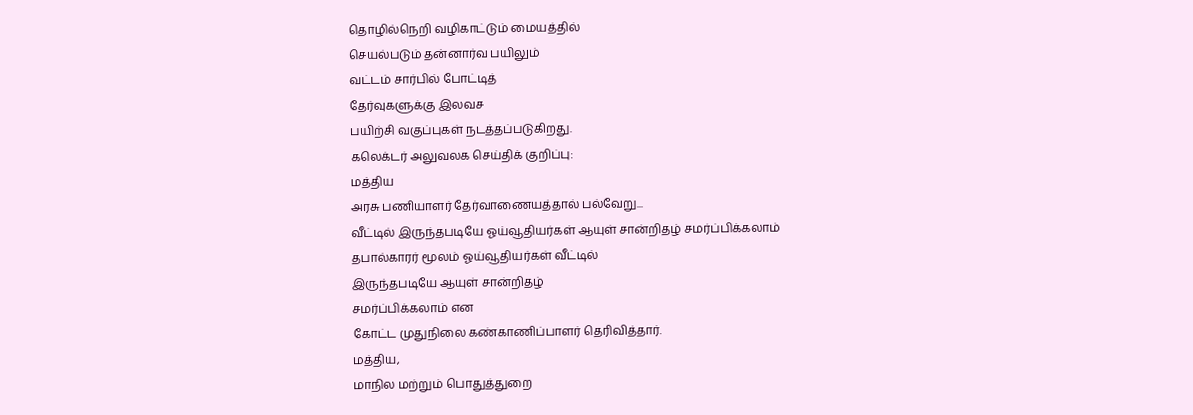தொழில்நெறி வழிகாட்டும் மையத்தில்
செயல்படும் தன்னார்வ பயிலும்
வட்டம் சார்பில் போட்டித்
தேர்வுகளுக்கு இலவச
பயிற்சி வகுப்புகள் நடத்தப்படுகிறது.
கலெக்டர் அலுவலக செய்திக் குறிப்பு:
மத்திய
அரசு பணியாளர் தேர்வாணையத்தால் பல்வேறு...
வீட்டில் இருந்தபடியே ஓய்வூதியர்கள் ஆயுள் சான்றிதழ் சமர்ப்பிக்கலாம்
தபால்காரர் மூலம் ஓய்வூதியர்கள் வீட்டில்
இருந்தபடியே ஆயுள் சான்றிதழ்
சமர்ப்பிக்கலாம் என
கோட்ட முதுநிலை கண்காணிப்பாளர் தெரிவித்தார்.
மத்திய,
மாநில மற்றும் பொதுத்துறை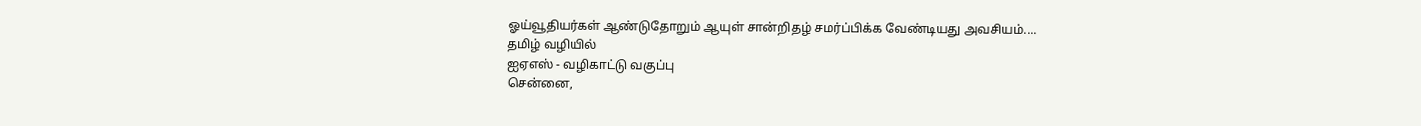ஓய்வூதியர்கள் ஆண்டுதோறும் ஆயுள் சான்றிதழ் சமர்ப்பிக்க வேண்டியது அவசியம்....
தமிழ் வழியில்
ஐஏஎஸ் - வழிகாட்டு வகுப்பு
சென்னை,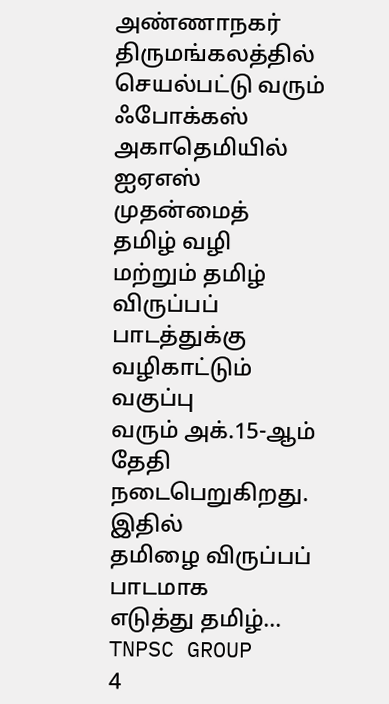அண்ணாநகர் திருமங்கலத்தில் செயல்பட்டு வரும் ஃபோக்கஸ் அகாதெமியில் ஐஏஎஸ் முதன்மைத்
தமிழ் வழி
மற்றும் தமிழ் விருப்பப்
பாடத்துக்கு வழிகாட்டும் வகுப்பு
வரும் அக்.15-ஆம்
தேதி நடைபெறுகிறது.
இதில்
தமிழை விருப்பப் பாடமாக
எடுத்து தமிழ்...
TNPSC GROUP
4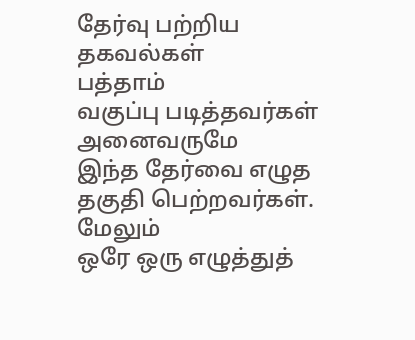தேர்வு பற்றிய தகவல்கள்
பத்தாம்
வகுப்பு படித்தவர்கள் அனைவருமே
இந்த தேர்வை எழுத
தகுதி பெற்றவர்கள். மேலும்
ஒரே ஒரு எழுத்துத்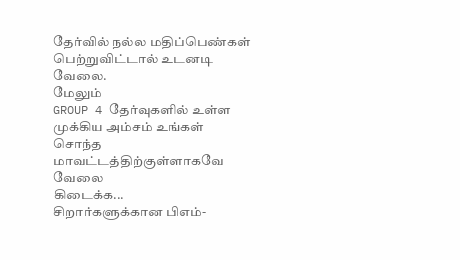தேர்வில் நல்ல மதிப்பெண்கள் பெற்றுவிட்டால் உடனடி
வேலை.
மேலும்
GROUP 4 தேர்வுகளில் உள்ள
முக்கிய அம்சம் உங்கள்
சொந்த மாவட்டத்திற்குள்ளாகவே வேலை
கிடைக்க...
சிறார்களுக்கான பிஎம்-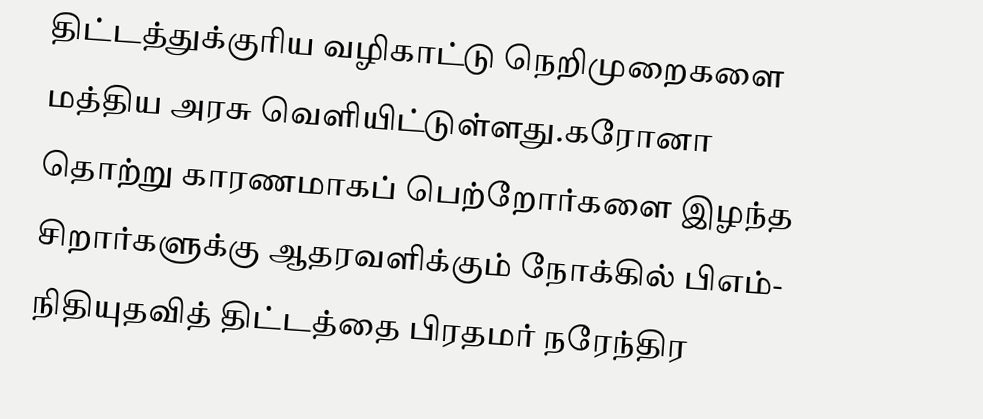திட்டத்துக்குரிய வழிகாட்டு நெறிமுறைகளை மத்திய அரசு வெளியிட்டுள்ளது.கரோனா தொற்று காரணமாகப் பெற்றோர்களை இழந்த சிறார்களுக்கு ஆதரவளிக்கும் நோக்கில் பிஎம்- நிதியுதவித் திட்டத்தை பிரதமர் நரேந்திர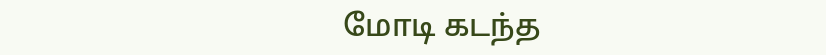மோடி கடந்த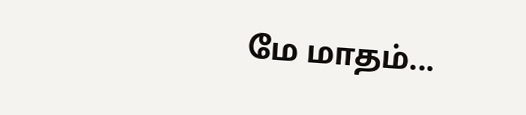மே மாதம்...